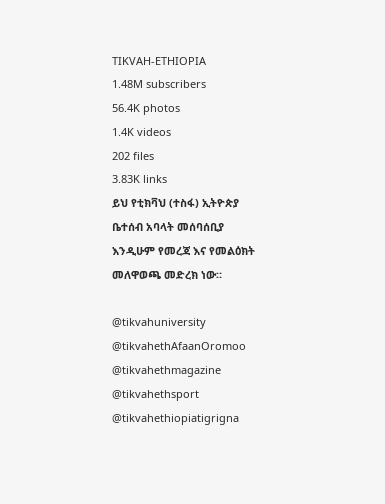TIKVAH-ETHIOPIA
1.48M subscribers
56.4K photos
1.4K videos
202 files
3.83K links
ይህ የቲክቫህ (ተስፋ) ኢትዮጵያ ቤተሰብ አባላት መሰባሰቢያ እንዲሁም የመረጃ እና የመልዕክት መለዋወጫ መድረክ ነው።

@tikvahuniversity
@tikvahethAfaanOromoo
@tikvahethmagazine
@tikvahethsport
@tikvahethiopiatigrigna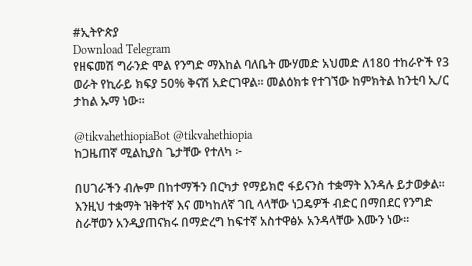#ኢትዮጵያ
Download Telegram
የዘፍመሽ ግራንድ ሞል የንግድ ማእከል ባለቤት ሙሃመድ አህመድ ለ180 ተከራዮች የ3 ወራት የኪራይ ክፍያ 50% ቅናሽ አድርገዋል። መልዕክቱ የተገኘው ከምክትል ከንቲባ ኢ/ር ታከል ኡማ ነው።

@tikvahethiopiaBot @tikvahethiopia
ከጋዜጠኛ ሚልኪያስ ጌታቸው የተለካ ፦

በሀገራችን ብሎም በከተማችን በርካታ የማይክሮ ፋይናንስ ተቋማት እንዳሉ ይታወቃል፡፡ እንዚህ ተቋማት ዝቅተኛ እና መካከለኛ ገቢ ላላቸው ነጋዴዎች ብድር በማበደር የንግድ ስራቸወን አንዲያጠናክሩ በማድረግ ከፍተኛ አስተዋፅኦ አንዳላቸው እሙን ነው፡፡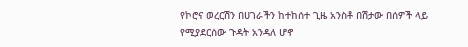የኮሮና ወረርሽን በሀገራችን ከተከሰተ ጊዜ አንስቶ በሽታው በሰዎች ላይ የሚያደርሰው ጉዳት አንዳለ ሆኖ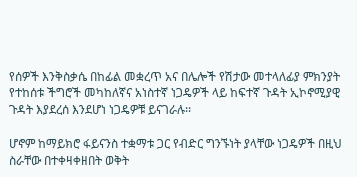የሰዎች እንቅስቃሴ በከፊል መቋረጥ አና በሌሎች የሽታው መተላለፊያ ምክንያት የተከሰቱ ችግሮች መካከለኛና አነስተኛ ነጋዴዎች ላይ ከፍተኛ ጉዳት ኢኮኖሚያዊ ጉዳት እያደረሰ እንደሆነ ነጋዴዎቹ ይናገራሉ፡፡

ሆኖም ከማይክሮ ፋይናንስ ተቋማቱ ጋር የብድር ግንኙነት ያላቸው ነጋዴዎች በዚህ ስራቸው በተቀዛቀዘበት ወቅት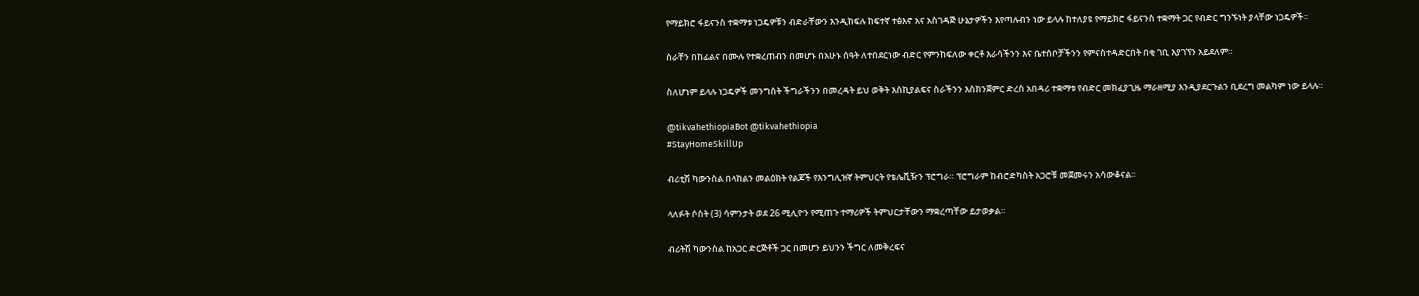የማይክሮ ፋይናንስ ተቋማቱ ነጋዴዎቹን ብድራቸውን እንዲከፍሉ ከፍተኛ ተፅእኖ አና አስገዳጅ ሁኔታዎችን እየጣሉብን ነው ይላሉ ከተለያዩ የማይክሮ ፋይናንስ ተቋማት ጋር የብድር ግንኙነት ያላቸው ነጋዴዎች፡፡

ስራቸን በከፊልና በሙሉ የተቋረጠብን በመሆኑ በአሁኑ ሰዓት ለተበደርነው ብድር የምንከፍለው ቀርቶ እራሳችንን እና ቤተሰቦቻችንን የምናስተዳድርበት በቂ ገቢ እያገኘን አይደለም።

ስለሆነም ይላሉ ነጋዴዎች መንግስት ችግራችንን በመረዳት ይህ ወቅት እስኪያልፍና ስራችንን እስክንጀምር ድረስ አበዳሪ ተቋማቱ የብድር መክፈያጊዜ ማራዘሚያ እንዲያደርጉልን ቢደረግ መልካም ነው ይላሉ።

@tikvahethiopiaBot @tikvahethiopia
#StayHomeSkillUp

ብሪቲሽ ካውንስል በላከልን መልዕክት የልጆች የእንግሊዝኛ ትምህርት የቴሌቪዥን ፕሮግራ። ፕሮግራም ከብሮድካስት አጋሮቹ መጀመሩን አሳውቆናል፡፡

ላለፉት ሶስት (3) ሳምንታት ወደ 26 ሚሊዮን የሚጠጉ ተማሪዎች ትምህርታቸውን ማቋረጣቸው ይታወቃል።

ብሪትሽ ካውንስል ከአጋር ድርጅቶች ጋር በመሆን ይህንን ችግር ለመቅረፍና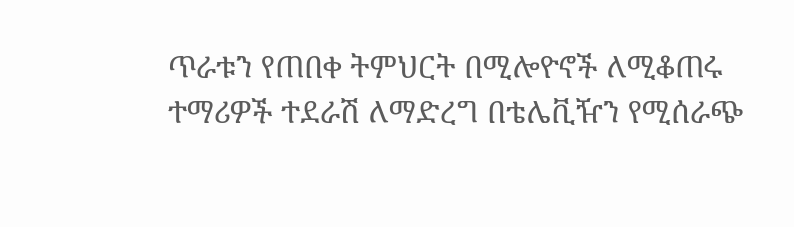ጥራቱን የጠበቀ ትምህርት በሚሎዮኖች ለሚቆጠሩ ተማሪዎች ተደራሽ ለማድረግ በቴሌቪዥን የሚሰራጭ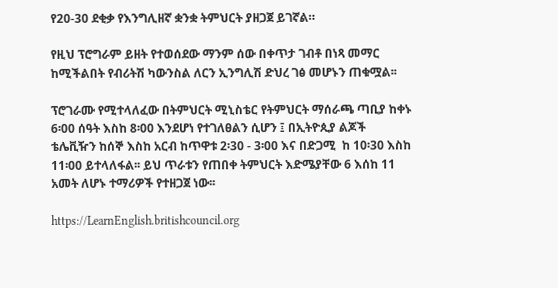የ20-30 ደቂቃ የእንግሊዘኛ ቋንቋ ትምህርት ያዘጋጀ ይገኛል።

የዚህ ፕሮግራም ይዘት የተወሰደው ማንም ሰው በቀጥታ ገብቶ በነጻ መማር ከሚችልበት የብሪትሽ ካውንስል ለርን ኢንግሊሽ ድህረ ገፅ መሆኑን ጠቁሟል፡፡

ፕሮገራሙ የሚተላለፈው በትምህርት ሚኒስቴር የትምህርት ማሰራጫ ጣቢያ ከቀኑ 6፡00 ሰዓት እስከ 8፡00 እንደሆነ የተገለፀልን ሲሆን ፤ በኢትዮጲያ ልጆች ቴሌቪዥን ከሰኞ እስከ አርብ ከጥዋቱ 2፡30 - 3፡00 እና በድጋሚ  ከ 10፡30 እስከ 11፡00 ይተላለፋል፡፡ ይህ ጥራቱን የጠበቀ ትምህርት እድሜያቸው 6 እሰከ 11 አመት ለሆኑ ተማሪዎች የተዘጋጀ ነው፡፡

https://LearnEnglish.britishcouncil.org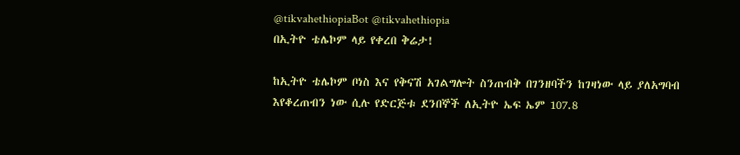@tikvahethiopiaBot @tikvahethiopia
በኢትዮ ቴሌኮም ላይ የቀረበ ቅሬታ!

ከኢትዮ ቴሌኮም ቦነስ እና የቅናሽ አገልግሎት ስንጠብቅ በገንዘባችን ከገዛነው ላይ ያለአግባብ እየቆረጠብን ነው ሲሉ የድርጅቱ ደንበኞች ለኢትዮ ኤፍ ኤም 107.8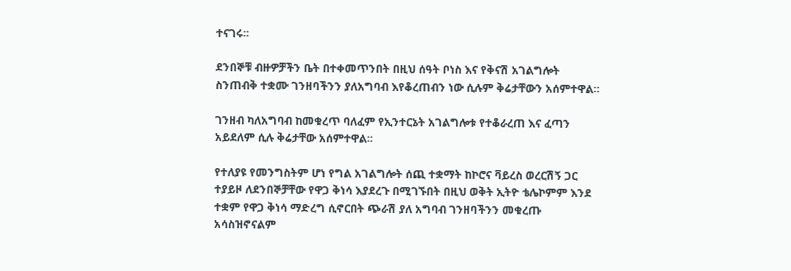ተናገሩ፡፡

ደንበኞቹ ብዙዎቻችን ቤት በተቀመጥንበት በዚህ ሰዓት ቦነስ እና የቅናሽ አገልግሎት ስንጠብቅ ተቋሙ ገንዘባችንን ያለአግባብ እየቆረጠብን ነው ሲሉም ቅሬታቸውን አሰምተዋል።

ገንዘብ ካለአግባብ ከመቁረጥ ባለፈም የኢንተርኔት አገልግሎቱ የተቆራረጠ እና ፈጣን አይደለም ሲሉ ቅሬታቸው አሰምተዋል፡፡

የተለያዩ የመንግስትም ሆነ የግል አገልግሎት ሰጪ ተቋማት ከኮሮና ቫይረስ ወረርሽኝ ጋር ተያይዞ ለደንበኞቻቸው የዋጋ ቅነሳ እያደረጉ በሚገኙበት በዚህ ወቅት ኢትዮ ቴሌኮምም እንደ ተቋም የዋጋ ቅነሳ ማድረግ ሲኖርበት ጭራሽ ያለ አግባብ ገንዘባችንን መቁረጡ አሳስዝኖናልም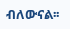ብለውናል፡፡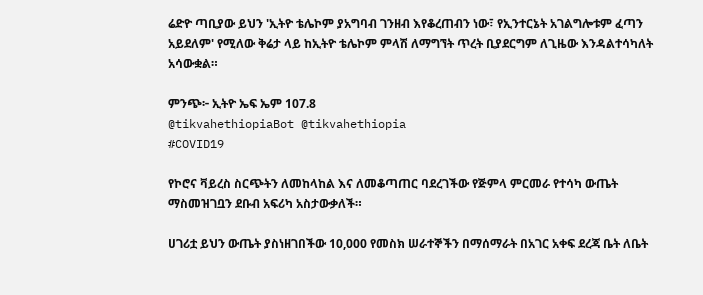ሬድዮ ጣቢያው ይህን 'ኢትዮ ቴሌኮም ያአግባብ ገንዘብ እየቆረጠብን ነው፣ የኢንተርኔት አገልግሎቱም ፈጣን አይደለም' የሚለው ቅሬታ ላይ ከኢትዮ ቴሌኮም ምላሽ ለማግኘት ጥረት ቢያደርግም ለጊዜው እንዳልተሳካለት አሳውቋል።

ምንጭ፦ ኢትዮ ኤፍ ኤም 107.8
@tikvahethiopiaBot @tikvahethiopia
#COVID19

የኮሮና ቫይረስ ስርጭትን ለመከላከል እና ለመቆጣጠር ባደረገችው የጅምላ ምርመራ የተሳካ ውጤት ማስመዝገቧን ደቡብ አፍሪካ አስታውቃለች።

ሀገሪቷ ይህን ውጤት ያስነዘገበችው 10,000 የመስክ ሠራተኞችን በማሰማራት በአገር አቀፍ ደረጃ ቤት ለቤት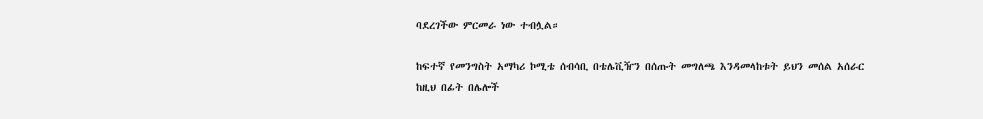ባደረገችው ምርመራ ነው ተብሏል።

ከፍተኛ የመንግስት አማካሪ ኮሚቴ ሰብሳቢ በቴሌቪዥን በሰጡት መግለጫ እንዳመላከቱት ይህን መሰል አሰራር ከዚህ በፊት በሌሎች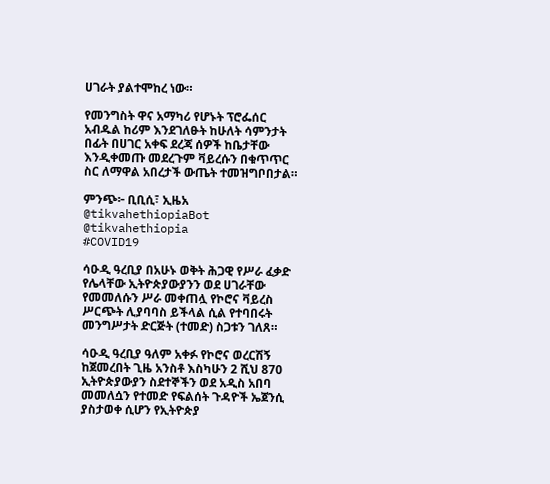ሀገራት ያልተሞከረ ነው።

የመንግስት ዋና አማካሪ የሆኑት ፕሮፌሰር አብዱል ከሪም እንደገለፁት ከሁለት ሳምንታት በፊት በሀገር አቀፍ ደረጃ ሰዎች ከቤታቸው እንዲቀመጡ መደረጉም ቫይረሱን በቁጥጥር ስር ለማዋል አበረታች ውጤት ተመዝግቦበታል።

ምንጭ፦ ቢቢሲ፣ ኢዜአ
@tikvahethiopiaBot @tikvahethiopia
#COVID19

ሳዑዲ ዓረቢያ በአሁኑ ወቅት ሕጋዊ የሥራ ፈቃድ የሌላቸው ኢትዮጵያውያንን ወደ ሀገራቸው የመመለሱን ሥራ መቀጠሏ የኮሮና ቫይረስ ሥርጭት ሊያባባስ ይችላል ሲል የተባበሩት መንግሥታት ድርጅት (ተመድ) ስጋቱን ገለጸ።

ሳዑዲ ዓረቢያ ዓለም አቀፉ የኮሮና ወረርሽኝ ከጀመረበት ጊዜ አንስቶ እስካሁን 2 ሺህ 870 ኢትዮጵያውያን ስደተኞችን ወደ አዲስ አበባ መመለሷን የተመድ የፍልሰት ጉዳዮች ኤጀንሲ ያስታወቀ ሲሆን የኢትዮጵያ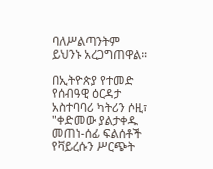ባለሥልጣንትም ይህንኑ አረጋግጠዋል።

በኢትዮጵያ የተመድ የሰብዓዊ ዕርዳታ አስተባባሪ ካትሪን ሶዚ፣ "ቀድመው ያልታቀዱ መጠነ-ሰፊ ፍልሰቶች የቫይረሱን ሥርጭት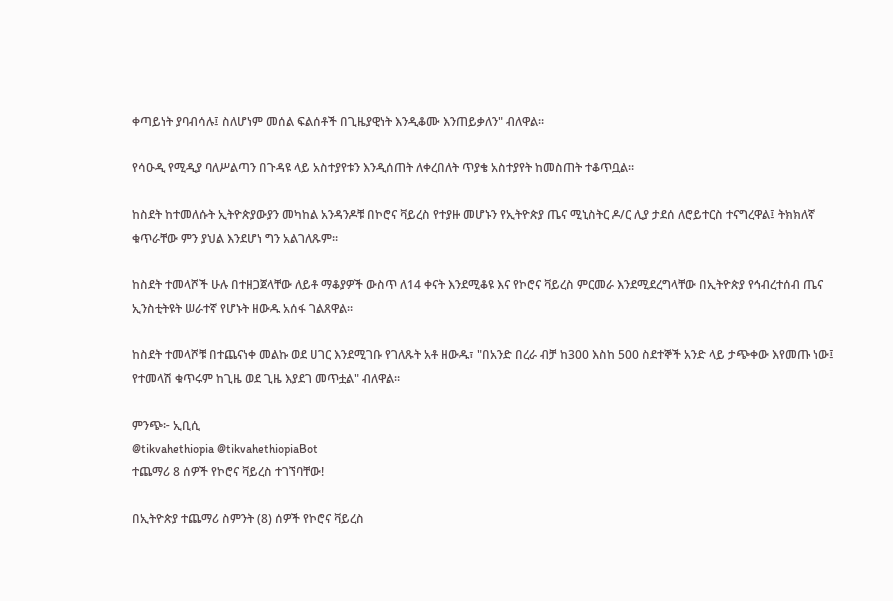ቀጣይነት ያባብሳሉ፤ ስለሆነም መሰል ፍልሰቶች በጊዜያዊነት እንዲቆሙ እንጠይቃለን" ብለዋል።

የሳዑዲ የሚዲያ ባለሥልጣን በጉዳዩ ላይ አስተያየቱን እንዲሰጠት ለቀረበለት ጥያቄ አስተያየት ከመስጠት ተቆጥቧል።

ከስደት ከተመለሱት ኢትዮጵያውያን መካከል አንዳንዶቹ በኮሮና ቫይረስ የተያዙ መሆኑን የኢትዮጵያ ጤና ሚኒስትር ዶ/ር ሊያ ታደሰ ለሮይተርስ ተናግረዋል፤ ትክክለኛ ቁጥራቸው ምን ያህል እንደሆነ ግን አልገለጹም።

ከስደት ተመላሾች ሁሉ በተዘጋጀላቸው ለይቶ ማቆያዎች ውስጥ ለ14 ቀናት እንደሚቆዩ እና የኮሮና ቫይረስ ምርመራ እንደሚደረግላቸው በኢትዮጵያ የኅብረተሰብ ጤና ኢንስቲትዩት ሠራተኛ የሆኑት ዘውዱ አሰፋ ገልጸዋል።

ከስደት ተመላሾቹ በተጨናነቀ መልኩ ወደ ሀገር እንደሚገቡ የገለጹት አቶ ዘውዱ፣ "በአንድ በረራ ብቻ ከ300 እስከ 500 ስደተኞች አንድ ላይ ታጭቀው እየመጡ ነው፤ የተመላሽ ቁጥሩም ከጊዜ ወደ ጊዜ እያደገ መጥቷል" ብለዋል።

ምንጭ፦ ኢቢሲ
@tikvahethiopia @tikvahethiopiaBot
ተጨማሪ 8 ሰዎች የኮሮና ቫይረስ ተገኘባቸው!

በኢትዮጵያ ተጨማሪ ስምንት (8) ሰዎች የኮሮና ቫይረስ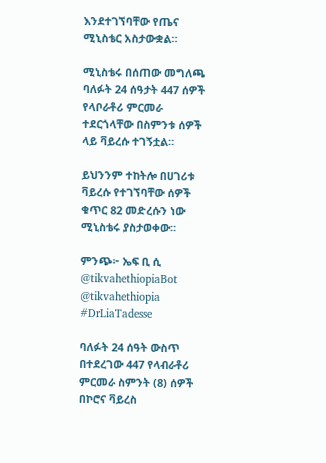እንደተገኘባቸው የጤና ሚኒስቴር አስታውቋል።

ሚኒስቴሩ በሰጠው መግለጫ ባለፉት 24 ሰዓታት 447 ሰዎች የላቦራቶሪ ምርመራ ተደርጎላቸው በስምንቱ ሰዎች ላይ ቫይረሱ ተገኝቷል።

ይህንንም ተከትሎ በሀገሪቱ ቫይረሱ የተገኘባቸው ሰዎች ቁጥር 82 መድረሱን ነው ሚኒስቴሩ ያስታወቀው።

ምንጭ፦ ኤፍ ቢ ሲ
@tikvahethiopiaBot @tikvahethiopia
#DrLiaTadesse

ባለፉት 24 ሰዓት ውስጥ በተደረገው 447 የላብራቶሪ ምርመራ ስምንት (8) ሰዎች በኮሮና ቫይረስ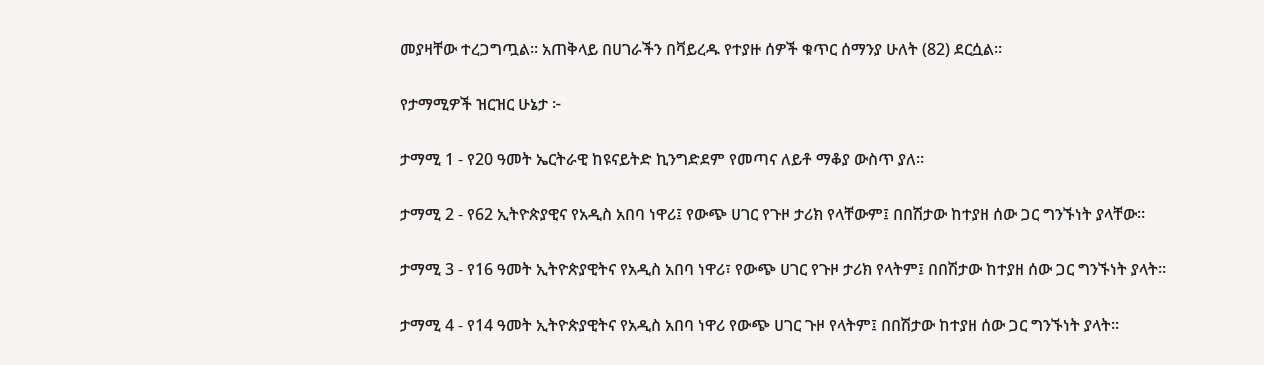መያዛቸው ተረጋግጧል። አጠቅላይ በሀገራችን በቫይረዱ የተያዙ ሰዎች ቁጥር ሰማንያ ሁለት (82) ደርሷል።

የታማሚዎች ዝርዝር ሁኔታ ፦

ታማሚ 1 - የ20 ዓመት ኤርትራዊ ከዩናይትድ ኪንግድደም የመጣና ለይቶ ማቆያ ውስጥ ያለ።

ታማሚ 2 - የ62 ኢትዮጵያዊና የአዲስ አበባ ነዋሪ፤ የውጭ ሀገር የጉዞ ታሪክ የላቸውም፤ በበሽታው ከተያዘ ሰው ጋር ግንኙነት ያላቸው።

ታማሚ 3 - የ16 ዓመት ኢትዮጵያዊትና የአዲስ አበባ ነዋሪ፣ የውጭ ሀገር የጉዞ ታሪክ የላትም፤ በበሽታው ከተያዘ ሰው ጋር ግንኙነት ያላት።

ታማሚ 4 - የ14 ዓመት ኢትዮጵያዊትና የአዲስ አበባ ነዋሪ የውጭ ሀገር ጉዞ የላትም፤ በበሽታው ከተያዘ ሰው ጋር ግንኙነት ያላት።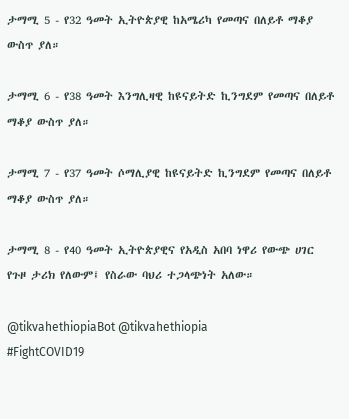ታማሚ 5 - የ32 ዓመት ኢትዮጵያዊ ከአሜሪካ የመጣና በለይቶ ማቆያ ውስጥ ያለ።

ታማሚ 6 - የ38 ዓመት እንግሊዛዊ ከዩናይትድ ኪንግደም የመጣና በለይቶ ማቆያ ውስጥ ያለ።

ታማሚ 7 - የ37 ዓመት ሶማሊያዊ ከዩናይትድ ኪንግደም የመጣና በለይቶ ማቆያ ውስጥ ያለ።

ታማሚ 8 - የ40 ዓመት ኢትዮጵያዊና የአዲስ አበባ ነዋሪ የውጭ ሀገር የጉዞ ታሪክ የለውም፤ የስራው ባህሪ ተጋላጭነት አለው።

@tikvahethiopiaBot @tikvahethiopia
#FightCOVID19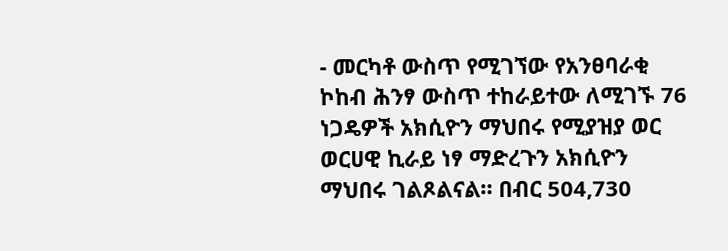- መርካቶ ውስጥ የሚገኘው የአንፀባራቂ ኮከብ ሕንፃ ውስጥ ተከራይተው ለሚገኙ 76 ነጋዴዎች አክሲዮን ማህበሩ የሚያዝያ ወር ወርሀዊ ኪራይ ነፃ ማድረጉን አክሲዮን ማህበሩ ገልጾልናል። በብር 504,730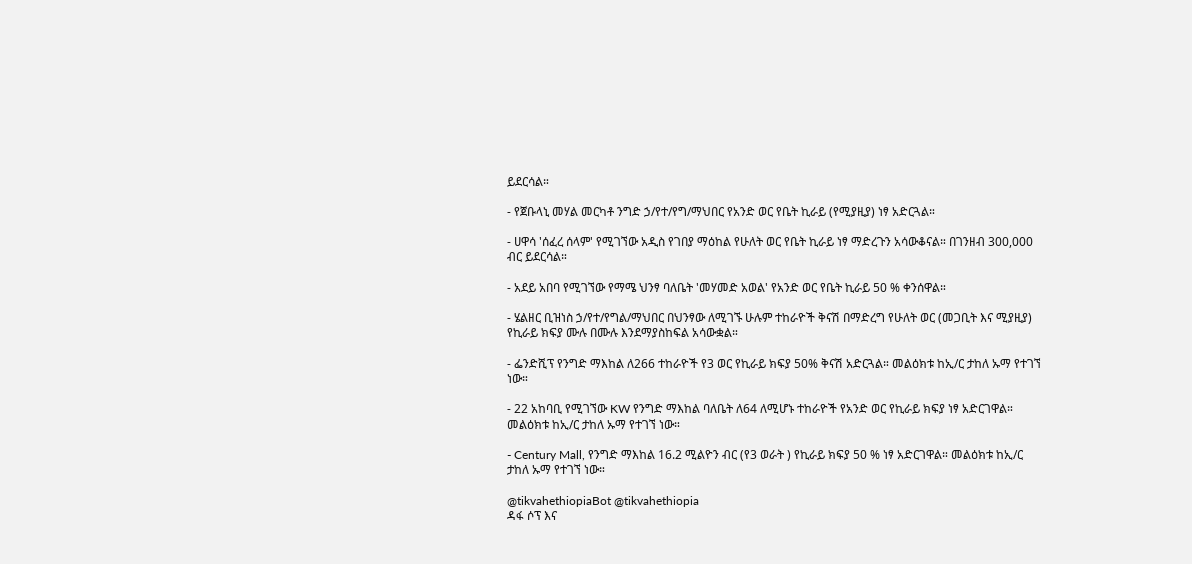ይደርሳል።

- የጀቡላኒ መሃል መርካቶ ንግድ ኃ/የተ/የግ/ማህበር የአንድ ወር የቤት ኪራይ (የሚያዚያ) ነፃ አድርጓል።

- ሀዋሳ 'ሰፈረ ሰላም' የሚገኘው አዲስ የገበያ ማዕከል የሁለት ወር የቤት ኪራይ ነፃ ማድረጉን አሳውቆናል። በገንዘብ 300,000 ብር ይደርሳል።

- አደይ አበባ የሚገኘው የማሜ ህንፃ ባለቤት 'መሃመድ አወል' የአንድ ወር የቤት ኪራይ 50 % ቀንሰዋል።

- ሄልዘር ቢዝነስ ኃ/የተ/የግል/ማህበር በህንፃው ለሚገኙ ሁሉም ተከራዮች ቅናሽ በማድረግ የሁለት ወር (መጋቢት እና ሚያዚያ) የኪራይ ክፍያ ሙሉ በሙሉ እንደማያስከፍል አሳውቋል።

- ፌንድሺፕ የንግድ ማእከል ለ266 ተከራዮች የ3 ወር የኪራይ ክፍያ 50% ቅናሽ አድርጓል። መልዕክቱ ከኢ/ር ታከለ ኡማ የተገኘ ነው።

- 22 አከባቢ የሚገኘው KW የንግድ ማእከል ባለቤት ለ64 ለሚሆኑ ተከራዮች የአንድ ወር የኪራይ ክፍያ ነፃ አድርገዋል። መልዕክቱ ከኢ/ር ታከለ ኡማ የተገኘ ነው።

- Century Mall, የንግድ ማእከል 16.2 ሚልዮን ብር (የ3 ወራት ) የኪራይ ክፍያ 50 % ነፃ አድርገዋል። መልዕክቱ ከኢ/ር ታከለ ኡማ የተገኘ ነው።

@tikvahethiopiaBot @tikvahethiopia
ዳፋ ሶፕ እና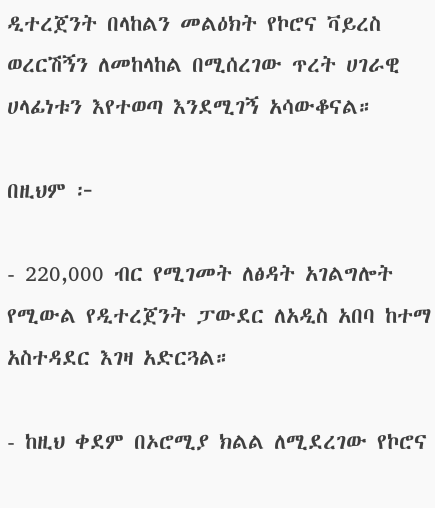ዲተረጀንት በላከልን መልዕክት የኮሮና ቫይረስ ወረርሽኝን ለመከላከል በሚሰረገው ጥረት ሀገራዊ ሀላፊነቱን እየተወጣ እንደሚገኝ አሳውቆናል።

በዚህም ፦

- 220,000 ብር የሚገመት ለፅዳት አገልግሎት የሚውል የዲተረጀንት ፓውደር ለአዲስ አበባ ከተማ አስተዳደር እገዛ አድርጓል።

- ከዚህ ቀደም በኦሮሚያ ክልል ለሚደረገው የኮሮና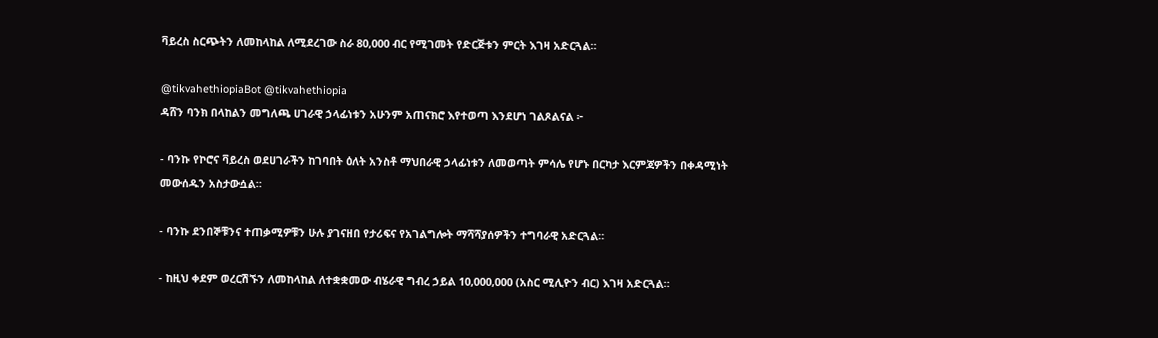ቫይረስ ስርጭትን ለመከላከል ለሚደረገው ስራ 80,000 ብር የሚገመት የድርጅቱን ምርት እገዛ አድርጓል።

@tikvahethiopiaBot @tikvahethiopia
ዳሸን ባንክ በላከልን መግለጫ ሀገራዊ ኃላፊነቱን አሁንም አጠናክሮ እየተወጣ እንደሆነ ገልጾልናል ፦

- ባንኩ የኮሮና ቫይረስ ወደሀገራችን ከገባበት ዕለት አንስቶ ማህበራዊ ኃላፊነቱን ለመወጣት ምሳሌ የሆኑ በርካታ እርምጃዎችን በቀዳሚነት መውሰዱን አስታውሷል።

- ባንኩ ደንበኞቹንና ተጠቃሚዎቹን ሁሉ ያገናዘበ የታሪፍና የአገልግሎት ማሻሻያሰዎችን ተግባራዊ አድርጓል።

- ከዚህ ቀደም ወረርሽኙን ለመከላከል ለተቋቋመው ብሄራዊ ግብረ ኃይል 10,000,000 (አስር ሚሊዮን ብር) እገዛ አድርጓል።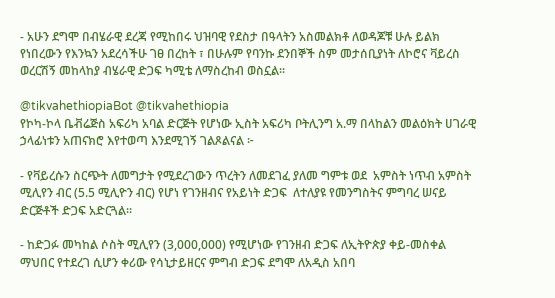- አሁን ደግሞ በብሄራዊ ደረጃ የሚከበሩ ህዝባዊ የደስታ በዓላትን አስመልክቶ ለወዳጆቹ ሁሉ ይልክ የነበረውን የእንኳን አደረሳችሁ ገፀ በረከት ፣ በሁሉም የባንኩ ደንበኞች ስም መታሰቢያነት ለኮሮና ቫይረስ ወረርሽኝ መከላከያ ብሄራዊ ድጋፍ ካሚቴ ለማስረከብ ወስኗል።

@tikvahethiopiaBot @tikvahethiopia
የኮካ-ኮላ ቤቭሬጅስ አፍሪካ አባል ድርጅት የሆነው ኢስት አፍሪካ ቦትሊንግ አ.ማ በላከልን መልዕክት ሀገራዊ ኃላፊነቱን አጠናክሮ እየተወጣ እንደሚገኝ ገልጾልናል ፦

- የቫይረሱን ስርጭት ለመግታት የሚደረገውን ጥረትን ለመደገፈ ያለመ ግምቱ ወደ  አምስት ነጥብ አምስት ሚሊየን ብር (5.5 ሚሊዮን ብር) የሆነ የገንዘብና የአይነት ድጋፍ  ለተለያዩ የመንግስትና ምግባረ ሠናይ ድርጅቶች ድጋፍ አድርጓል።

- ከድጋፉ መካከል ሶስት ሚሊየን (3,000,000) የሚሆነው የገንዘብ ድጋፍ ለኢትዮጵያ ቀይ-መስቀል ማህበር የተደረገ ሲሆን ቀሪው የሳኒታይዘርና ምግብ ድጋፍ ደግሞ ለአዲስ አበባ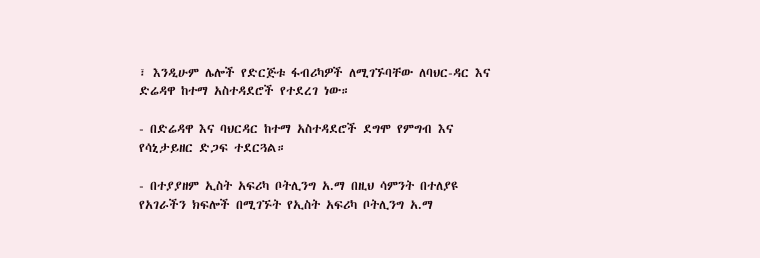፣ እንዲሁም ሌሎች የድርጅቱ ፋብሪካዎች ለሚገኙባቸው ለባህር-ዳር እና ድሬዳዋ ከተማ አስተዳደሮች የተደረገ ነው።

- በድሬዳዋ እና ባህርዳር ከተማ አስተዳደሮች ደግሞ የምግብ እና የሳኒታይዘር ድጋፍ ተደርጓል።

- በተያያዘም ኢስት አፍሪካ ቦትሊንግ አ.ማ በዚህ ሳምንት በተለያዩ የአገራችን ክፍሎች በሚገኙት የኢስት አፍሪካ ቦትሊንግ አ.ማ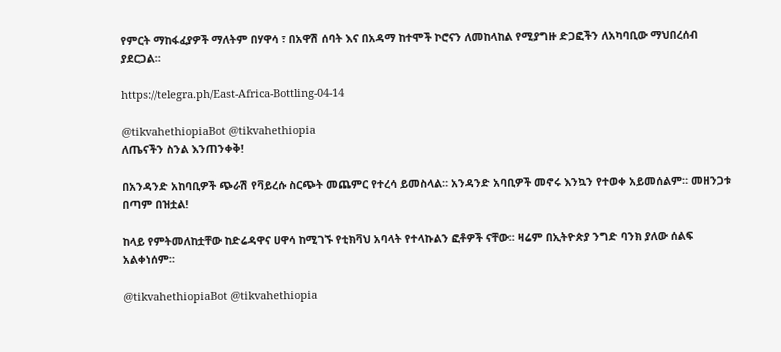የምርት ማከፋፈያዎች ማለትም በሃዋሳ ፣ በአዋሽ ሰባት እና በአዳማ ከተሞች ኮሮናን ለመከላከል የሚያግዙ ድጋፎችን ለአካባቢው ማህበረሰብ ያደርጋል።

https://telegra.ph/East-Africa-Bottling-04-14

@tikvahethiopiaBot @tikvahethiopia
ለጤናችን ስንል እንጠንቀቅ!

በአንዳንድ አከባቢዎች ጭራሽ የቫይረሱ ስርጭት መጨምር የተረሳ ይመስላል። አንዳንድ አባቢዎች መኖሩ እንኳን የተወቀ አይመሰልም። መዘንጋቱ በጣም በዝቷል!

ከላይ የምትመለከቷቸው ከድሬዳዋና ሀዋሳ ከሚገኙ የቲክቫህ አባላት የተላኩልን ፎቶዎች ናቸው። ዛሬም በኢትዮጵያ ንግድ ባንክ ያለው ሰልፍ አልቀነሰም።

@tikvahethiopiaBot @tikvahethiopia